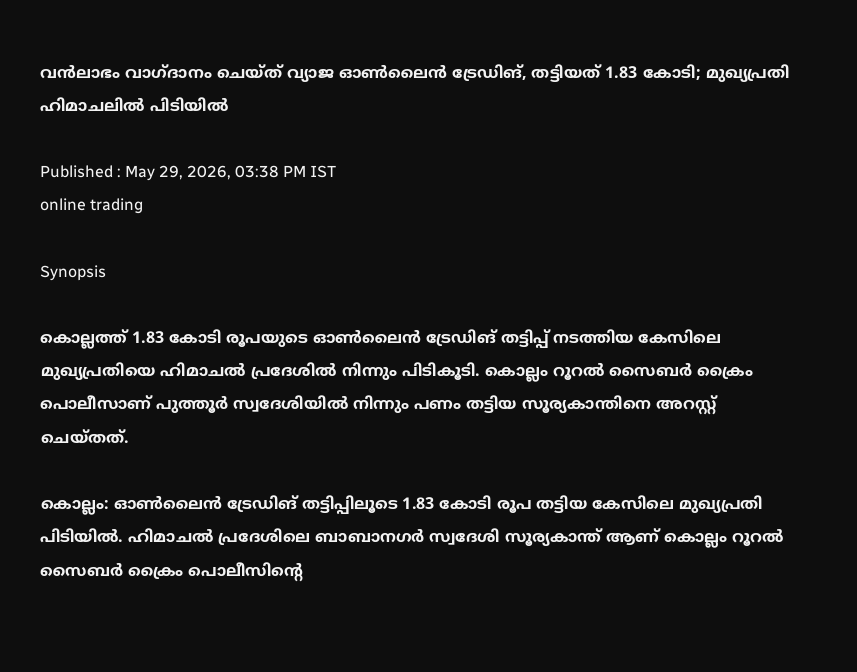വൻലാഭം വാഗ്ദാനം ചെയ്ത് വ്യാജ ഓൺലൈൻ ട്രേഡിങ്, തട്ടിയത് 1.83 കോടി; മുഖ്യപ്രതി ഹിമാചലിൽ പിടിയിൽ

Published : May 29, 2026, 03:38 PM IST
online trading

Synopsis

കൊല്ലത്ത് 1.83 കോടി രൂപയുടെ ഓൺലൈൻ ട്രേഡിങ് തട്ടിപ്പ് നടത്തിയ കേസിലെ മുഖ്യപ്രതിയെ ഹിമാചൽ പ്രദേശിൽ നിന്നും പിടികൂടി. കൊല്ലം റൂറൽ സൈബർ ക്രൈം പൊലീസാണ് പുത്തൂർ സ്വദേശിയിൽ നിന്നും പണം തട്ടിയ സൂര്യകാന്തിനെ അറസ്റ്റ് ചെയ്തത്.

കൊല്ലം: ഓൺലൈൻ ട്രേഡിങ് തട്ടിപ്പിലൂടെ 1.83 കോടി രൂപ തട്ടിയ കേസിലെ മുഖ്യപ്രതി പിടിയിൽ. ഹിമാചൽ പ്രദേശിലെ ബാബാനഗർ സ്വദേശി സൂര്യകാന്ത് ആണ് കൊല്ലം റൂറൽ സൈബർ ക്രൈം പൊലീസിന്‍റെ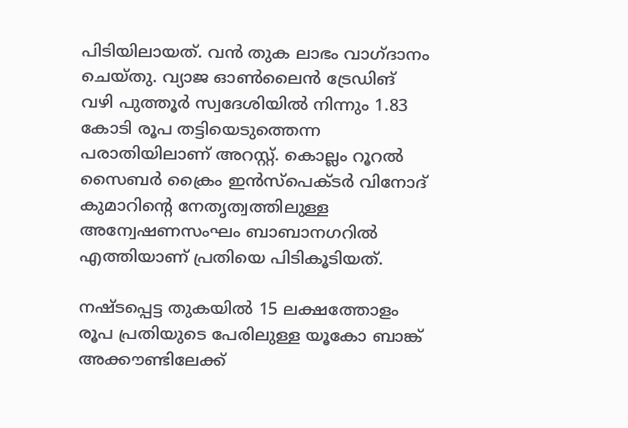പിടിയിലായത്. വൻ തുക ലാഭം വാഗ്ദാനം ചെയ്തു. വ്യാജ ഓൺലൈൻ ട്രേഡിങ് വഴി പുത്തൂർ സ്വദേശിയിൽ നിന്നും 1.83 കോടി രൂപ തട്ടിയെടുത്തെന്ന പരാതിയിലാണ് അറസ്റ്റ്. കൊല്ലം റൂറൽ സൈബർ ക്രൈം ഇൻസ്പെക്ടർ വിനോദ് കുമാറിന്റെ നേതൃത്വത്തിലുള്ള അന്വേഷണസംഘം ബാബാനഗറിൽ എത്തിയാണ് പ്രതിയെ പിടികൂടിയത്.

നഷ്ടപ്പെട്ട തുകയിൽ 15 ലക്ഷത്തോളം രൂപ പ്രതിയുടെ പേരിലുള്ള യൂകോ ബാങ്ക് അക്കൗണ്ടിലേക്ക്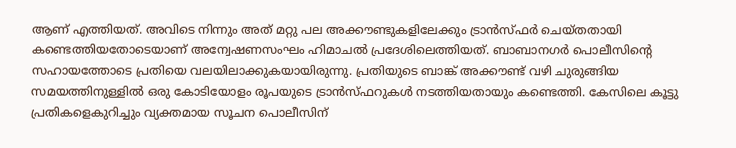ആണ് എത്തിയത്. അവിടെ നിന്നും അത് മറ്റു പല അക്കൗണ്ടുകളിലേക്കും ട്രാൻസ്ഫർ ചെയ്തതായി കണ്ടെത്തിയതോടെയാണ് അന്വേഷണസംഘം ഹിമാചൽ പ്രദേശിലെത്തിയത്. ബാബാനഗർ പൊലീസിന്റെ സഹായത്തോടെ പ്രതിയെ വലയിലാക്കുകയായിരുന്നു. പ്രതിയുടെ ബാങ്ക് അക്കൗണ്ട് വഴി ചുരുങ്ങിയ സമയത്തിനുള്ളിൽ ഒരു കോടിയോളം രൂപയുടെ ട്രാൻസ്ഫറുകൾ നടത്തിയതായും കണ്ടെത്തി. കേസിലെ കൂട്ടു പ്രതികളെകുറിച്ചും വ്യക്തമായ സൂചന പൊലീസിന്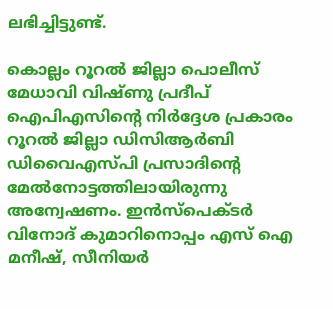ലഭിച്ചിട്ടുണ്ട്.

കൊല്ലം റൂറൽ ജില്ലാ പൊലീസ് മേധാവി വിഷ്ണു പ്രദീപ് ഐപിഎസിന്‍റെ നിർദ്ദേശ പ്രകാരം റൂറൽ ജില്ലാ ഡിസിആർബി ഡിവൈഎസ്പി പ്രസാദിന്‍റെ മേൽനോട്ടത്തിലായിരുന്നു അന്വേഷണം. ഇൻസ്പെക്ടർ വിനോദ് കുമാറിനൊപ്പം എസ് ഐ മനീഷ്, സീനിയർ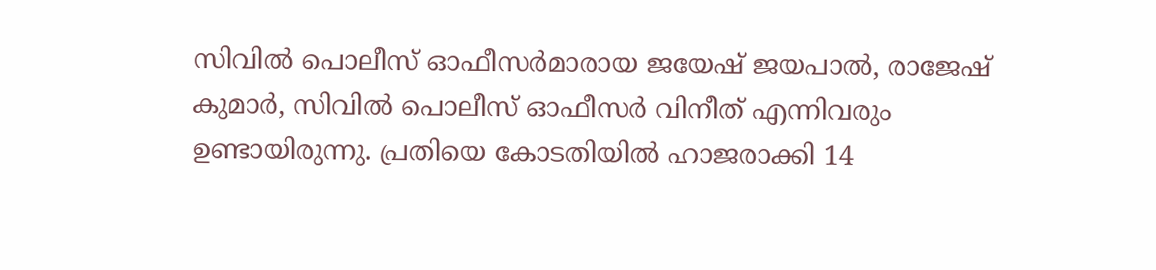സിവിൽ പൊലീസ് ഓഫീസർമാരായ ജയേഷ് ജയപാൽ, രാജേഷ് കുമാർ, സിവിൽ പൊലീസ് ഓഫീസർ വിനീത് എന്നിവരും ഉണ്ടായിരുന്നു. പ്രതിയെ കോടതിയിൽ ഹാജരാക്കി 14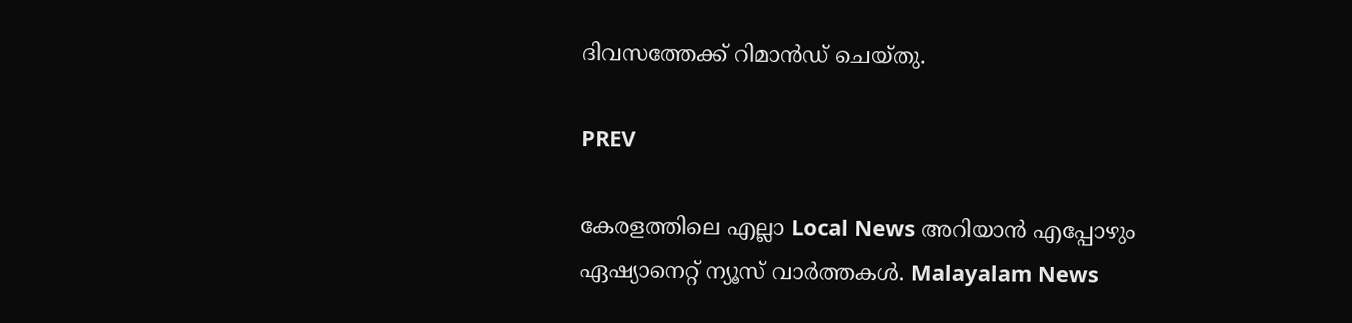ദിവസത്തേക്ക് റിമാൻഡ് ചെയ്തു.

PREV

കേരളത്തിലെ എല്ലാ Local News അറിയാൻ എപ്പോഴും ഏഷ്യാനെറ്റ് ന്യൂസ് വാർത്തകൾ. Malayalam News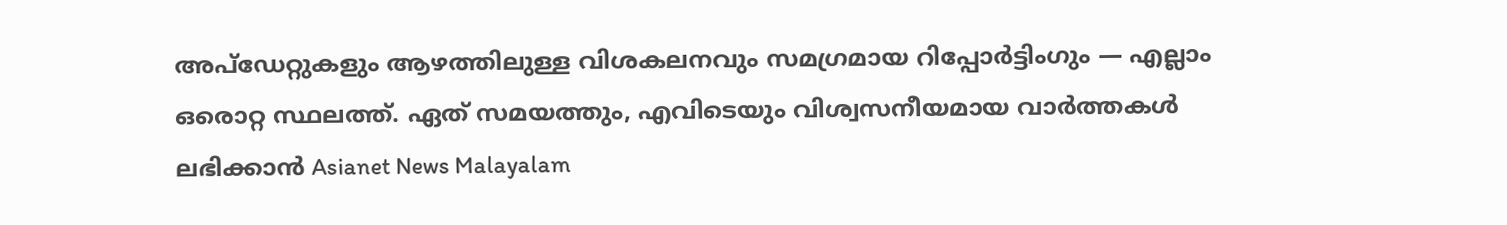അപ്‌ഡേറ്റുകളും ആഴത്തിലുള്ള വിശകലനവും സമഗ്രമായ റിപ്പോർട്ടിംഗും — എല്ലാം ഒരൊറ്റ സ്ഥലത്ത്. ഏത് സമയത്തും, എവിടെയും വിശ്വസനീയമായ വാർത്തകൾ ലഭിക്കാൻ Asianet News Malayalam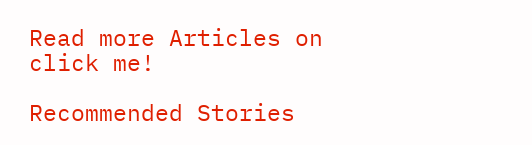Read more Articles on
click me!

Recommended Stories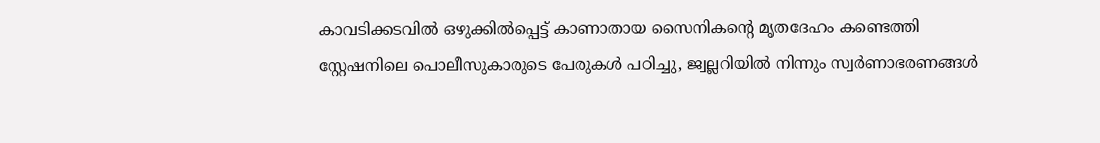കാവടിക്കടവിൽ ഒഴുക്കിൽപ്പെട്ട് കാണാതായ സൈനികന്റെ മൃതദേഹം കണ്ടെത്തി
സ്റ്റേഷനിലെ പൊലീസുകാരുടെ പേരുകൾ പഠിച്ചു, ജ്വല്ലറിയിൽ നിന്നും സ്വർണാഭരണങ്ങൾ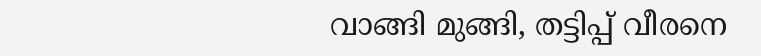വാങ്ങി മുങ്ങി, തട്ടിപ്പ് വീരനെ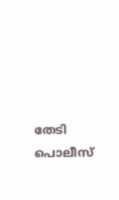തേടി പൊലീസ്